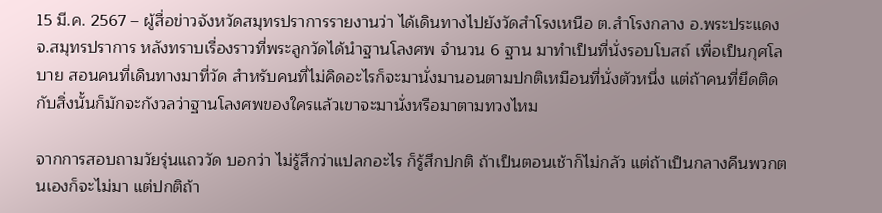15 มี.ค. 2567 – ผู้สื่อข่าวจังหวัดสมุทรปราการรายงานว่า ได้เดินทางไปยังวัดสำโรงเหนือ ต.สำโรงกลาง อ.พระประแดง จ.สมุทรปราการ หลังทราบเรื่องราวที่พระลูกวัดได้นำฐานโลงศพ จำนวน 6 ฐาน มาทำเป็นที่นั่งรอบโบสถ์ เพื่อเป็นกุศโลบาย สอนคนที่เดินทางมาที่วัด สำหรับคนที่ไม่คิดอะไรก็จะมานั่งมานอนตามปกติเหมือนที่นั่งตัวหนึ่ง แต่ถ้าคนที่ยึดติดกับสิ่งนั้นก็มักจะกังวลว่าฐานโลงศพของใครแล้วเขาจะมานั่งหรือมาตามทวงไหม

จากการสอบถามวัยรุ่นแถววัด บอกว่า ไม่รู้สึกว่าแปลกอะไร ก็รู้สึกปกติ ถ้าเป็นตอนเช้าก็ไม่กลัว แต่ถ้าเป็นกลางคืนพวกตนเองก็จะไม่มา แต่ปกติถ้า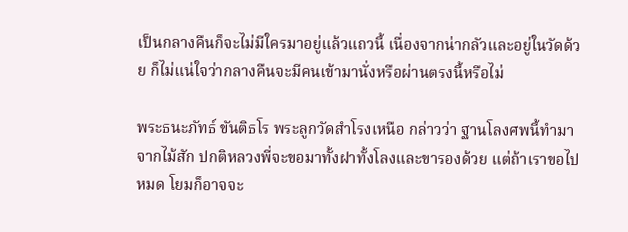เป็นกลางคืนก็จะไม่มีใครมาอยู่แล้วแถวนี้ เนื่องจากน่ากลัวและอยู่ในวัดด้วย ก็ไม่แน่ใจว่ากลางคืนจะมีคนเข้ามานั่งหรือผ่านตรงนี้หรือไม่

พระธนะภัทธ์ ขันติธโร พระลูกวัดสำโรงเหนือ กล่าวว่า ฐานโลงศพนี้ทำมาจากไม้สัก ปกติหลวงพี่จะขอมาทั้งฝาทั้งโลงและขารองด้วย แต่ถ้าเราขอไปหมด โยมก็อาจจะ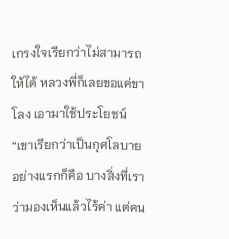เกรงใจเรียกว่าไม่สามารถให้ได้ หลวงพี่ก็เลยขอแค่ขาโลง เอามาใช้ประโยชน์
“เขาเรียกว่าเป็นกุศโลบาย อย่างแรกก็คือ บางสิ่งที่เราว่ามองเห็นแล้วไร้ค่า แต่คน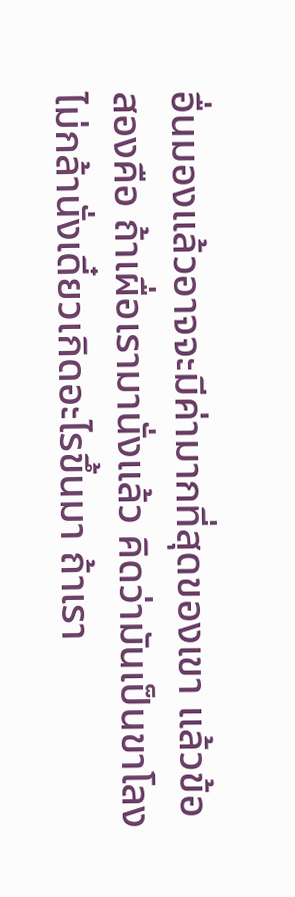อื่นมองแล้วอาจจะมีค่ามากที่สุดของเขา แล้วข้อสองคือ ถ้าเผื่อเรามานั่งแล้ว คิดว่ามันเป็นขาโลงไม่กล้านั่งเดี๋ยวเกิดอะไรขึ้นมา ถ้าเรา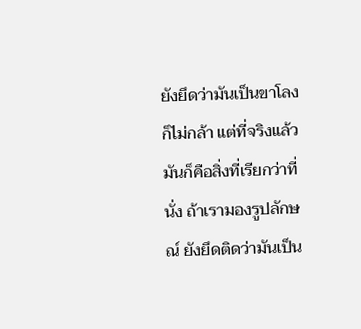ยังยึดว่ามันเป็นขาโลงก็ไม่กล้า แต่ที่จริงแล้วมันก็คือสิ่งที่เรียกว่าที่นั่ง ถ้าเรามองรูปลักษณ์ ยังยึดติดว่ามันเป็น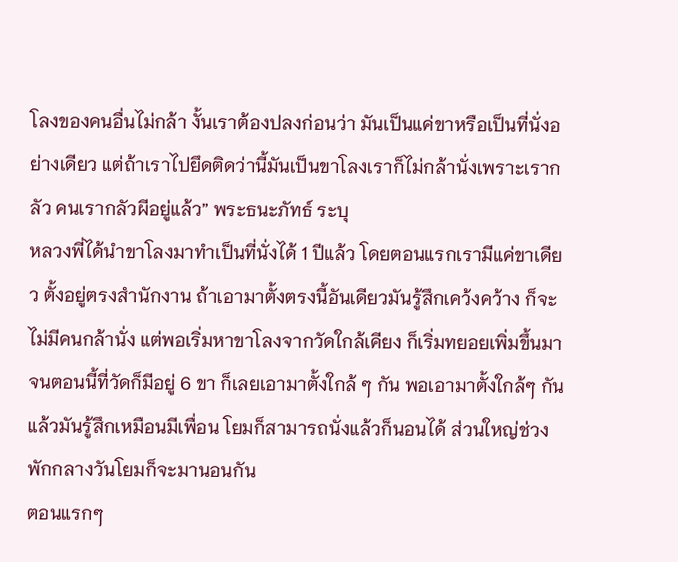โลงของคนอื่นไม่กล้า งั้นเราต้องปลงก่อนว่า มันเป็นแค่ขาหรือเป็นที่นั่งอย่างเดียว แต่ถ้าเราไปยึดติดว่านี้มันเป็นขาโลงเราก็ไม่กล้านั่งเพราะเรากลัว คนเรากลัวผีอยู่แล้ว” พระธนะภัทธ์ ระบุ
หลวงพี่ได้นำขาโลงมาทำเป็นที่นั่งได้ 1 ปีแล้ว โดยตอนแรกเรามีแค่ขาเดียว ตั้งอยู่ตรงสำนักงาน ถ้าเอามาตั้งตรงนี้อันเดียวมันรู้สึกเคว้งคว้าง ก็จะไม่มีคนกล้านั่ง แต่พอเริ่มหาขาโลงจากวัดใกล้เคียง ก็เริ่มทยอยเพิ่มขึ้นมาจนตอนนี้ที่วัดก็มีอยู่ 6 ขา ก็เลยเอามาตั้งใกล้ ๆ กัน พอเอามาตั้งใกล้ๆ กันแล้วมันรู้สึกเหมือนมีเพื่อน โยมก็สามารถนั่งแล้วก็นอนได้ ส่วนใหญ่ช่วงพักกลางวันโยมก็จะมานอนกัน
ตอนแรกๆ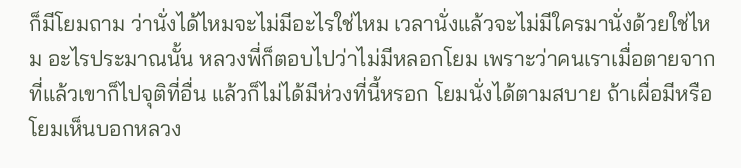ก็มีโยมถาม ว่านั่งได้ไหมจะไม่มีอะไรใช่ไหม เวลานั่งแล้วจะไม่มีใครมานั่งด้วยใช่ไหม อะไรประมาณนั้น หลวงพี่ก็ตอบไปว่าไม่มีหลอกโยม เพราะว่าคนเราเมื่อตายจากที่แล้วเขาก็ไปจุติที่อื่น แล้วก็ไม่ได้มีห่วงที่นี้หรอก โยมนั่งได้ตามสบาย ถ้าเผื่อมีหรือโยมเห็นบอกหลวง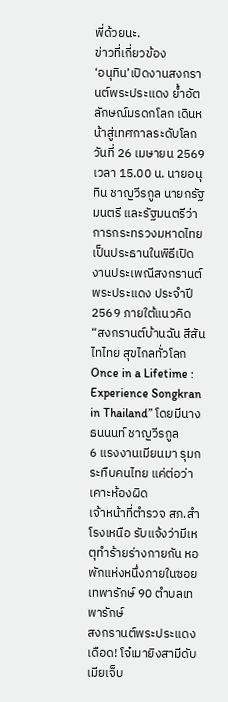พี่ด้วยนะ.
ข่าวที่เกี่ยวข้อง
‘อนุทิน’เปิดงานสงกรานต์พระประแดง ย้ำอัตลักษณ์มรดกโลก เดินหน้าสู่เทศกาลระดับโลก
วันที่ 26 เมษายน 2569 เวลา 15.00 น. นายอนุทิน ชาญวีรกูล นายกรัฐมนตรี และรัฐมนตรีว่าการกระทรวงมหาดไทย เป็นประธานในพิธีเปิดงานประเพณีสงกรานต์พระประแดง ประจำปี 2569 ภายใต้แนวคิด “สงกรานต์บ้านฉัน สีสันไทไทย สุขไกลทั่วโลก Once in a Lifetime : Experience Songkran in Thailand” โดยมีนางธนนนท์ ชาญวีรกูล
6 แรงงานเมียนมา รุมกระทืบคนไทย แค่ต่อว่าเคาะห้องผิด
เจ้าหน้าที่ตำรวจ สภ.สำโรงเหนือ รับแจ้งว่ามีเหตุทำร้ายร่างกายกัน หอพักแห่งหนึ่งภายในซอยเทพารักษ์ 90 ตำบลเทพารักษ์
สงกรานต์พระประแดงเดือด! โจ๋เมายิงสามีดับ เมียเจ็บ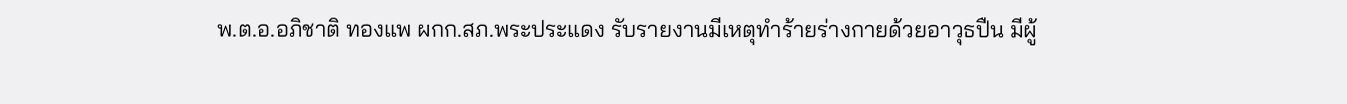พ.ต.อ.อภิชาติ ทองแพ ผกก.สภ.พระประแดง รับรายงานมีเหตุทำร้ายร่างกายด้วยอาวุธปืน มีผู้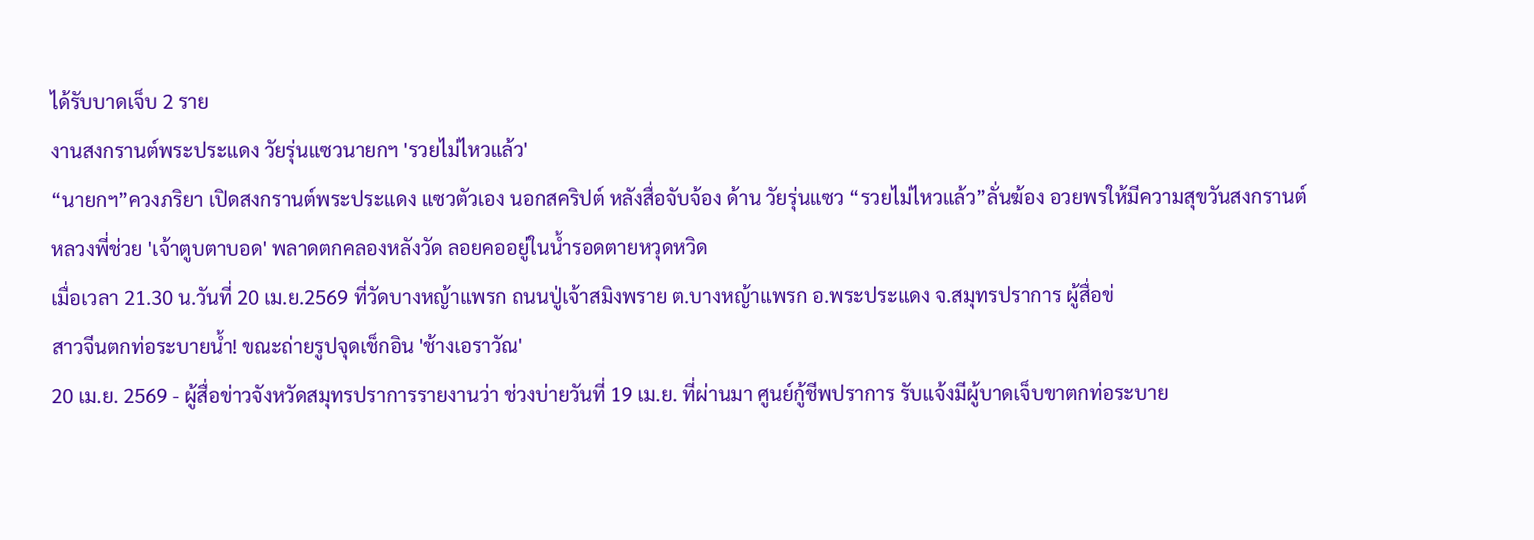ได้รับบาดเจ็บ 2 ราย
งานสงกรานต์พระประแดง วัยรุ่นแซวนายกฯ 'รวยไม่ไหวแล้ว'
“นายกฯ”ควงภริยา เปิดสงกรานต์พระประแดง แซวตัวเอง นอกสคริปต์ หลังสื่อจับจ้อง ด้าน วัยรุ่นแซว “รวยไม่ไหวแล้ว”ลั่นฆ้อง อวยพรให้มีความสุขวันสงกรานต์
หลวงพี่ช่วย 'เจ้าตูบตาบอด' พลาดตกคลองหลังวัด ลอยคออยู่ในน้ำรอดตายหวุดหวิด
เมื่อเวลา 21.30 น.วันที่ 20 เม.ย.2569 ที่วัดบางหญ้าแพรก ถนนปู่เจ้าสมิงพราย ต.บางหญ้าแพรก อ.พระประแดง จ.สมุทรปราการ ผู้สื่อข่
สาวจีนตกท่อระบายน้ำ! ขณะถ่ายรูปจุดเช็กอิน 'ช้างเอราวัณ'
20 เม.ย. 2569 - ผู้สื่อข่าวจังหวัดสมุทรปราการรายงานว่า ช่วงบ่ายวันที่ 19 เม.ย. ที่ผ่านมา ศูนย์กู้ชีพปราการ รับแจ้งมีผู้บาดเจ็บขาตกท่อระบาย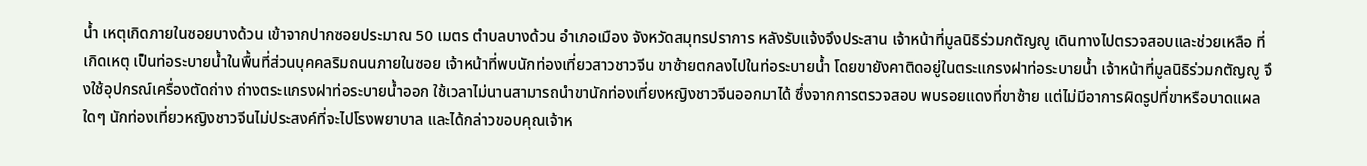น้ำ เหตุเกิดภายในซอยบางด้วน เข้าจากปากซอยประมาณ 50 เมตร ตำบลบางด้วน อำเภอเมือง จังหวัดสมุทรปราการ หลังรับแจ้งจึงประสาน เจ้าหน้าที่มูลนิธิร่วมกตัญญู เดินทางไปตรวจสอบและช่วยเหลือ ที่เกิดเหตุ เป็นท่อระบายน้ำในพื้นที่ส่วนบุคคลริมถนนภายในซอย เจ้าหน้าที่พบนักท่องเที่ยวสาวชาวจีน ขาซ้ายตกลงไปในท่อระบายน้ำ โดยขายังคาติดอยู่ในตระแกรงฝาท่อระบายน้ำ เจ้าหน้าที่มูลนิธิร่วมกตัญญู จึงใช้อุปกรณ์เครื่องตัดถ่าง ถ่างตระแกรงฝาท่อระบายน้ำออก ใช้เวลาไม่นานสามารถนำขานักท่องเที่ยงหญิงชาวจีนออกมาได้ ซึ่งจากการตรวจสอบ พบรอยแดงที่ขาซ้าย แต่ไม่มีอาการผิดรูปที่ขาหรือบาดแผลใดๆ นักท่องเที่ยวหญิงชาวจีนไม่ประสงค์ที่จะไปโรงพยาบาล และได้กล่าวขอบคุณเจ้าห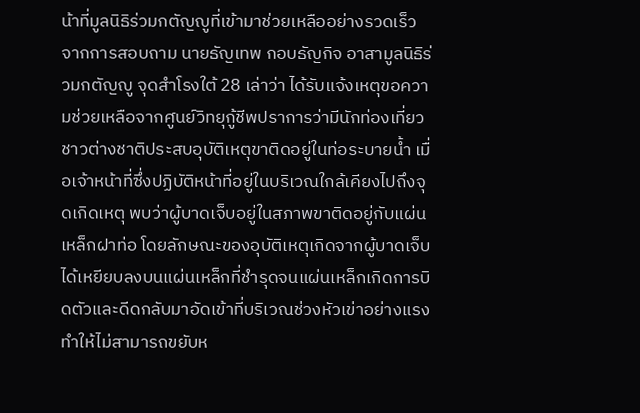น้าที่มูลนิธิร่วมกตัญญูที่เข้ามาช่วยเหลืออย่างรวดเร็ว จากการสอบถาม นายธัญเทพ กอบธัญกิจ อาสามูลนิธิร่วมกตัญญู จุดสำโรงใต้ 28 เล่าว่า ได้รับแจ้งเหตุขอความช่วยเหลือจากศูนย์วิทยุกู้ชีพปราการว่ามีนักท่องเที่ยวชาวต่างชาติประสบอุบัติเหตุขาติดอยู่ในท่อระบายน้ำ เมื่อเจ้าหน้าที่ซึ่งปฏิบัติหน้าที่อยู่ในบริเวณใกล้เคียงไปถึงจุดเกิดเหตุ พบว่าผู้บาดเจ็บอยู่ในสภาพขาติดอยู่กับแผ่นเหล็กฝาท่อ โดยลักษณะของอุบัติเหตุเกิดจากผู้บาดเจ็บได้เหยียบลงบนแผ่นเหล็กที่ชำรุดจนแผ่นเหล็กเกิดการบิดตัวและดีดกลับมาอัดเข้าที่บริเวณช่วงหัวเข่าอย่างแรง ทำให้ไม่สามารถขยับห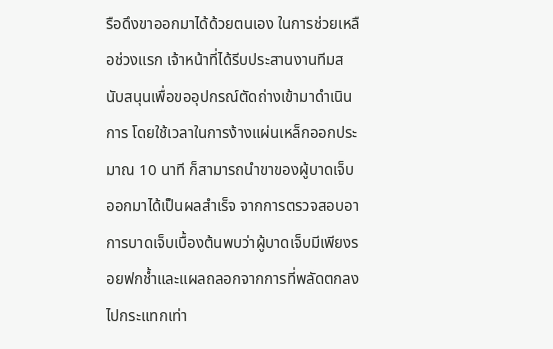รือดึงขาออกมาได้ด้วยตนเอง ในการช่วยเหลือช่วงแรก เจ้าหน้าที่ได้รีบประสานงานทีมสนับสนุนเพื่อขออุปกรณ์ตัดถ่างเข้ามาดำเนินการ โดยใช้เวลาในการง้างแผ่นเหล็กออกประมาณ 10 นาที ก็สามารถนำขาของผู้บาดเจ็บออกมาได้เป็นผลสำเร็จ จากการตรวจสอบอาการบาดเจ็บเบื้องต้นพบว่าผู้บาดเจ็บมีเพียงรอยฟกช้ำและแผลถลอกจากการที่พลัดตกลงไปกระแทกเท่า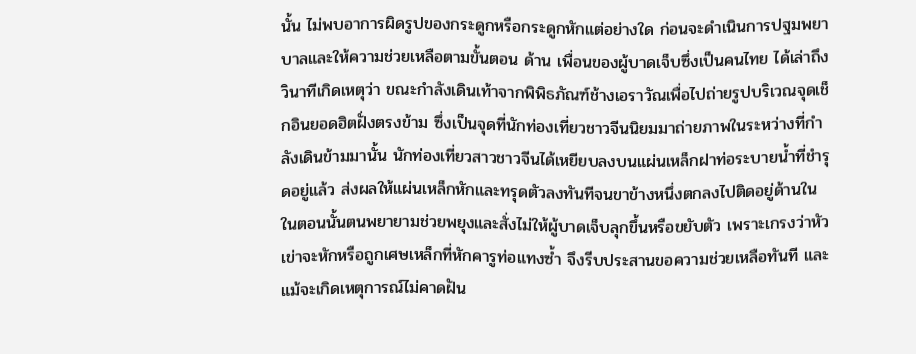นั้น ไม่พบอาการผิดรูปของกระดูกหรือกระดูกหักแต่อย่างใด ก่อนจะดำเนินการปฐมพยาบาลและให้ความช่วยเหลือตามขั้นตอน ด้าน เพื่อนของผู้บาดเจ็บซึ่งเป็นคนไทย ได้เล่าถึงวินาทีเกิดเหตุว่า ขณะกำลังเดินเท้าจากพิพิธภัณฑ์ช้างเอราวัณเพื่อไปถ่ายรูปบริเวณจุดเช็กอินยอดฮิตฝั่งตรงข้าม ซึ่งเป็นจุดที่นักท่องเที่ยวชาวจีนนิยมมาถ่ายภาพในระหว่างที่กำลังเดินข้ามมานั้น นักท่องเที่ยวสาวชาวจีนได้เหยียบลงบนแผ่นเหล็กฝาท่อระบายน้ำที่ชำรุดอยู่แล้ว ส่งผลให้แผ่นเหล็กหักและทรุดตัวลงทันทีจนขาข้างหนึ่งตกลงไปติดอยู่ด้านใน ในตอนนั้นตนพยายามช่วยพยุงและสั่งไม่ให้ผู้บาดเจ็บลุกขึ้นหรือขยับตัว เพราะเกรงว่าหัวเข่าจะหักหรือถูกเศษเหล็กที่หักคารูท่อแทงซ้ำ จึงรีบประสานขอความช่วยเหลือทันที และแม้จะเกิดเหตุการณ์ไม่คาดฝัน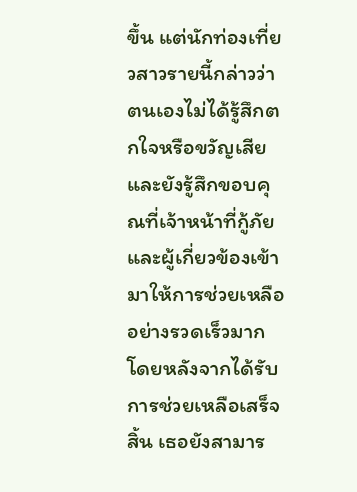ขึ้น แต่นักท่องเที่ยวสาวรายนี้กล่าวว่าตนเองไม่ได้รู้สึกตกใจหรือขวัญเสีย และยังรู้สึกขอบคุณที่เจ้าหน้าที่กู้ภัยและผู้เกี่ยวข้องเข้ามาให้การช่วยเหลืออย่างรวดเร็วมาก โดยหลังจากได้รับการช่วยเหลือเสร็จสิ้น เธอยังสามาร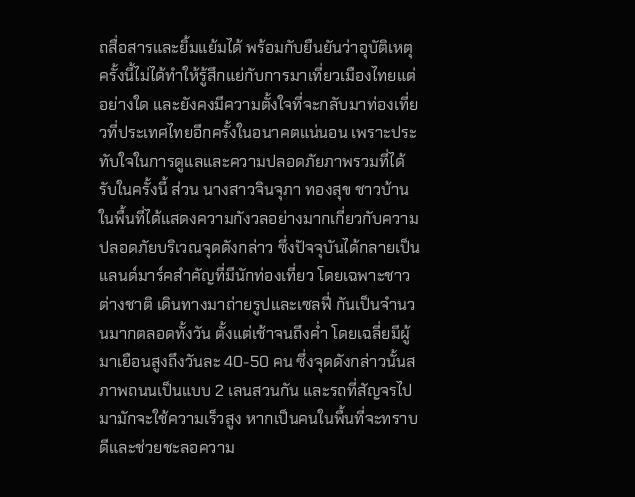ถสื่อสารและยิ้มแย้มได้ พร้อมกับยืนยันว่าอุบัติเหตุครั้งนี้ไม่ได้ทำให้รู้สึกแย่กับการมาเที่ยวเมืองไทยแต่อย่างใด และยังคงมีความตั้งใจที่จะกลับมาท่องเที่ยวที่ประเทศไทยอีกครั้งในอนาคตแน่นอน เพราะประทับใจในการดูแลและความปลอดภัยภาพรวมที่ได้รับในครั้งนี้ ส่วน นางสาวจินจุภา ทองสุข ชาวบ้านในพื้นที่ได้แสดงความกังวลอย่างมากเกี่ยวกับความปลอดภัยบริเวณจุดดังกล่าว ซึ่งปัจจุบันได้กลายเป็นแลนด์มาร์คสำคัญที่มีนักท่องเที่ยว โดยเฉพาะชาวต่างชาติ เดินทางมาถ่ายรูปและเซลฟี่ กันเป็นจำนวนมากตลอดทั้งวัน ตั้งแต่เช้าจนถึงค่ำ โดยเฉลี่ยมีผู้มาเยือนสูงถึงวันละ 40-50 คน ซึ่งจุดดังกล่าวนั้นสภาพถนนเป็นแบบ 2 เลนสวนกัน และรถที่สัญจรไปมามักจะใช้ความเร็วสูง หากเป็นคนในพื้นที่จะทราบดีและช่วยชะลอความ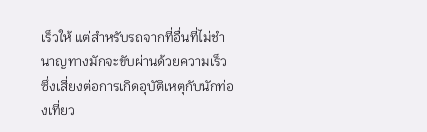เร็วให้ แต่สำหรับรถจากที่อื่นที่ไม่ชำนาญทางมักจะขับผ่านด้วยความเร็ว ซึ่งเสี่ยงต่อการเกิดอุบัติเหตุกับนักท่องเที่ยว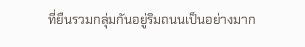ที่ยืนรวมกลุ่มกันอยู่ริมถนนเป็นอย่างมาก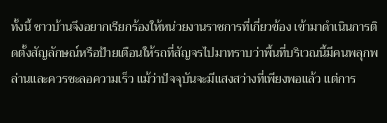ทั้งนี้ ชาวบ้านจึงอยากเรียกร้องให้หน่วยงานราชการที่เกี่ยวข้อง เข้ามาดำเนินการติดตั้งสัญลักษณ์หรือป้ายเตือนให้รถที่สัญจรไปมาทราบว่าพื้นที่บริเวณนี้มีคนพลุกพล่านและควรชะลอความเร็ว แม้ว่าปัจจุบันจะมีแสงสว่างที่เพียงพอแล้ว แต่การ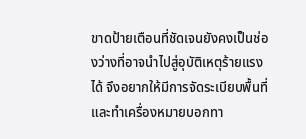ขาดป้ายเตือนที่ชัดเจนยังคงเป็นช่องว่างที่อาจนำไปสู่อุบัติเหตุร้ายแรงได้ จึงอยากให้มีการจัดระเบียบพื้นที่และทำเครื่องหมายบอกทา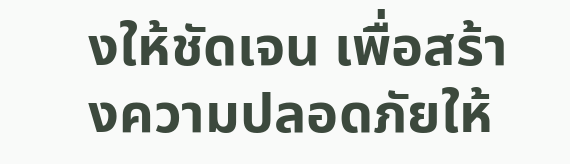งให้ชัดเจน เพื่อสร้างความปลอดภัยให้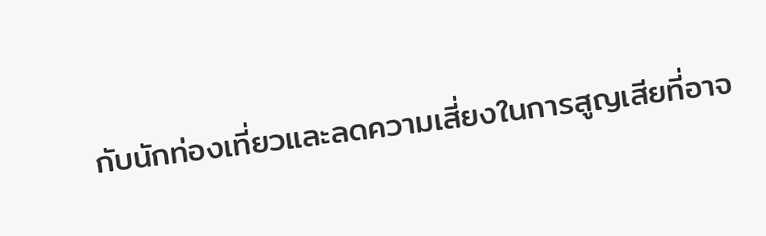กับนักท่องเที่ยวและลดความเสี่ยงในการสูญเสียที่อาจ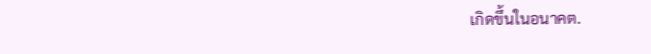เกิดขึ้นในอนาคต.